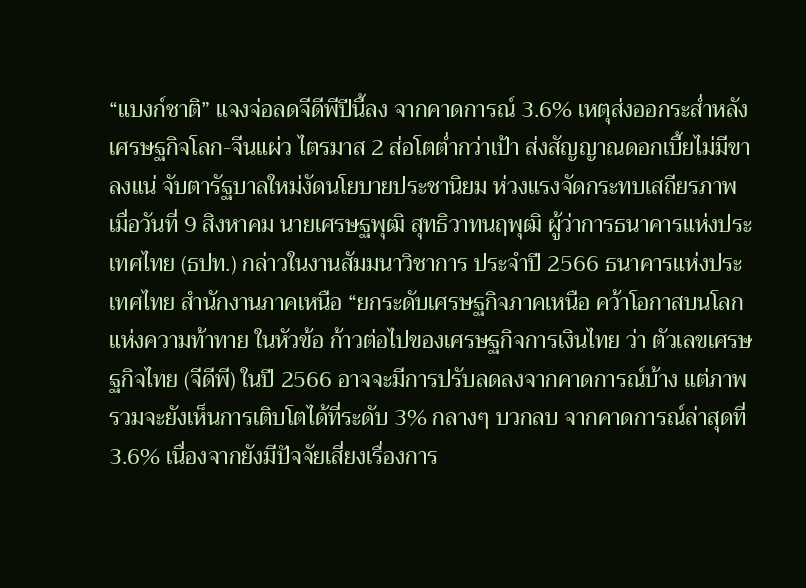“แบงก์ชาติ” แจงจ่อลดจีดีพีปีนี้ลง จากคาดการณ์ 3.6% เหตุส่งออกระส่ำหลังเศรษฐกิจโลก-จีนแผ่ว ไตรมาส 2 ส่อโตต่ำกว่าเป้า ส่งสัญญาณดอกเบี้ยไม่มีขาลงแน่ จับตารัฐบาลใหม่งัดนโยบายประชานิยม ห่วงแรงจัดกระทบเสถียรภาพ
เมื่อวันที่ 9 สิงหาคม นายเศรษฐพุฒิ สุทธิวาทนฤพุฒิ ผู้ว่าการธนาคารแห่งประเทศไทย (ธปท.) กล่าวในงานสัมมนาวิชาการ ประจำปี 2566 ธนาคารแห่งประเทศไทย สำนักงานภาคเหนือ “ยกระดับเศรษฐกิจภาคเหนือ คว้าโอกาสบนโลกแห่งความท้าทาย ในหัวข้อ ก้าวต่อไปของเศรษฐกิจการเงินไทย ว่า ตัวเลขเศรษฐกิจไทย (จีดีพี) ในปี 2566 อาจจะมีการปรับลดลงจากคาดการณ์บ้าง แต่ภาพรวมจะยังเห็นการเติบโตได้ที่ระดับ 3% กลางๆ บวกลบ จากคาดการณ์ล่าสุดที่ 3.6% เนื่องจากยังมีปัจจัยเสี่ยงเรื่องการ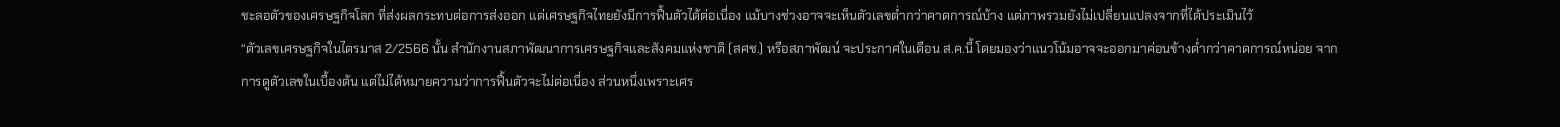ชะลอตัวของเศรษฐกิจโลก ที่ส่งผลกระทบต่อการส่งออก แต่เศรษฐกิจไทยยังมีการฟื้นตัวได้ต่อเนื่อง แม้บางช่วงอาจจะเห็นตัวเลขต่ำกว่าคาดการณ์บ้าง แต่ภาพรวมยังไม่เปลี่ยนแปลงจากที่ได้ประเมินไว้
“ตัวเลขเศรษฐกิจในไตรมาส 2/2566 นั้น สำนักงานสภาพัฒนาการเศรษฐกิจและสังคมแห่งชาติ (สศช.) หรือสภาพัฒน์ จะประกาศในเดือน ส.ค.นี้ โดยมองว่าแนวโน้มอาจจะออกมาค่อนข้างต่ำกว่าคาดการณ์หน่อย จากการดูตัวเลขในเบื้องต้น แต่ไม่ได้หมายความว่าการฟื้นตัวจะไม่ต่อเนื่อง ส่วนหนึ่งเพราะเศร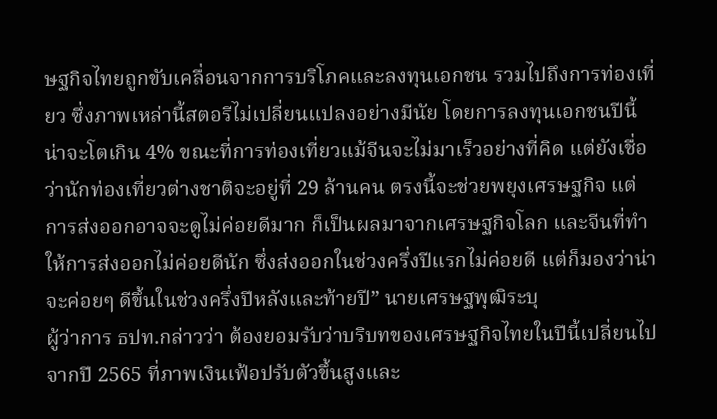ษฐกิจไทยถูกขับเคลื่อนจากการบริโภคและลงทุนเอกชน รวมไปถึงการท่องเที่ยว ซึ่งภาพเหล่านี้สตอรีไม่เปลี่ยนแปลงอย่างมีนัย โดยการลงทุนเอกชนปีนี้น่าจะโตเกิน 4% ขณะที่การท่องเที่ยวแม้จีนจะไม่มาเร็วอย่างที่คิด แต่ยังเชื่อว่านักท่องเที่ยวต่างชาติจะอยู่ที่ 29 ล้านคน ตรงนี้จะช่วยพยุงเศรษฐกิจ แต่การส่งออกอาจจะดูไม่ค่อยดีมาก ก็เป็นผลมาจากเศรษฐกิจโลก และจีนที่ทำให้การส่งออกไม่ค่อยดีนัก ซึ่งส่งออกในช่วงครึ่งปีแรกไม่ค่อยดี แต่ก็มองว่าน่าจะค่อยๆ ดีขึ้นในช่วงครึ่งปีหลังและท้ายปี” นายเศรษฐพุฒิระบุ
ผู้ว่าการ ธปท.กล่าวว่า ต้องยอมรับว่าบริบทของเศรษฐกิจไทยในปีนี้เปลี่ยนไปจากปี 2565 ที่ภาพเงินเฟ้อปรับตัวขึ้นสูงและ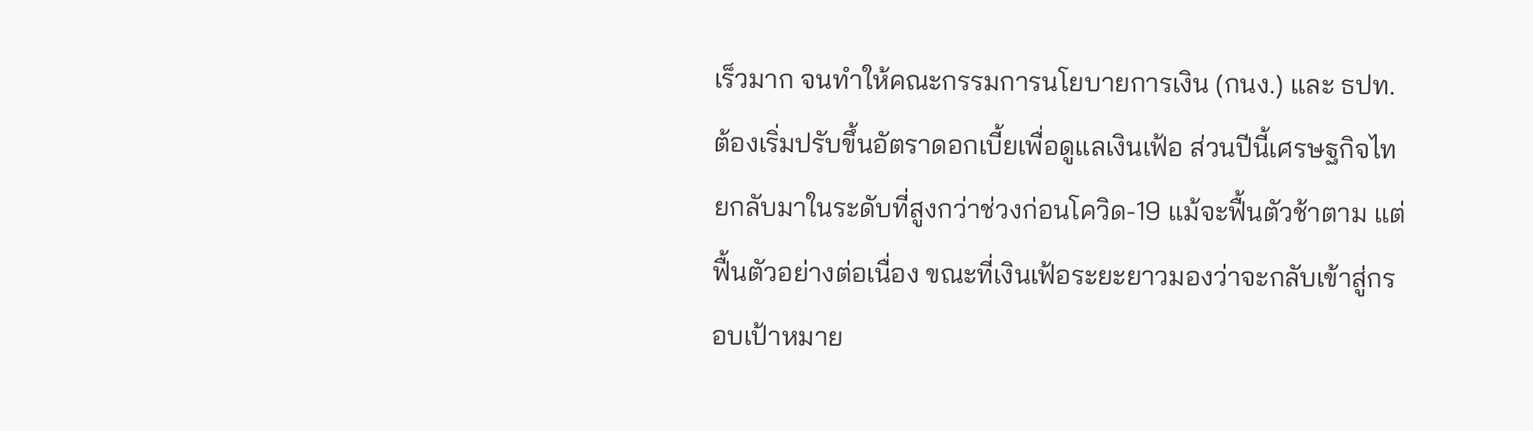เร็วมาก จนทำให้คณะกรรมการนโยบายการเงิน (กนง.) และ ธปท.ต้องเริ่มปรับขึ้นอัตราดอกเบี้ยเพื่อดูแลเงินเฟ้อ ส่วนปีนี้เศรษฐกิจไทยกลับมาในระดับที่สูงกว่าช่วงก่อนโควิด-19 แม้จะฟื้นตัวช้าตาม แต่ฟื้นตัวอย่างต่อเนื่อง ขณะที่เงินเฟ้อระยะยาวมองว่าจะกลับเข้าสู่กรอบเป้าหมาย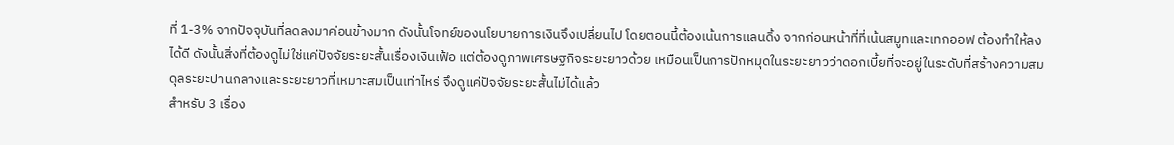ที่ 1-3% จากปัจจุบันที่ลดลงมาค่อนข้างมาก ดังนั้นโจทย์ของนโยบายการเงินจึงเปลี่ยนไป โดยตอนนี้ต้องเน้นการแลนดิ้ง จากก่อนหน้าที่ที่เน้นสมูทและเทกออฟ ต้องทำให้ลงได้ดี ดังนั้นสิ่งที่ต้องดูไม่ใช่แค่ปัจจัยระยะสั้นเรื่องเงินเฟ้อ แต่ต้องดูภาพเศรษฐกิจระยะยาวด้วย เหมือนเป็นการปักหมุดในระยะยาวว่าดอกเบี้ยที่จะอยู่ในระดับที่สร้างความสมดุลระยะปานกลางและระยะยาวที่เหมาะสมเป็นเท่าไหร่ จึงดูแค่ปัจจัยระยะสั้นไม่ได้แล้ว
สำหรับ 3 เรื่อง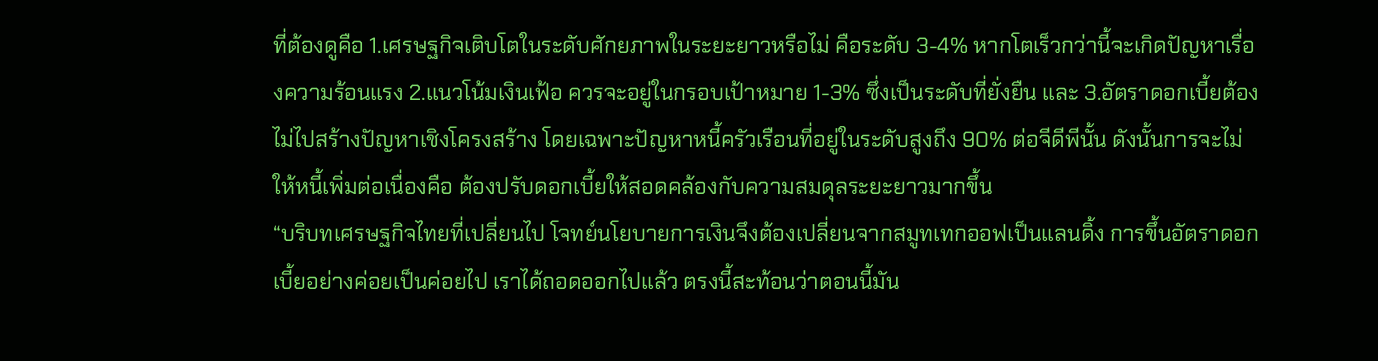ที่ต้องดูคือ 1.เศรษฐกิจเติบโตในระดับศักยภาพในระยะยาวหรือไม่ คือระดับ 3-4% หากโตเร็วกว่านี้จะเกิดปัญหาเรื่องความร้อนแรง 2.แนวโน้มเงินเฟ้อ ควรจะอยู่ในกรอบเป้าหมาย 1-3% ซึ่งเป็นระดับที่ยั่งยืน และ 3.อัตราดอกเบี้ยต้องไม่ไปสร้างปัญหาเชิงโครงสร้าง โดยเฉพาะปัญหาหนี้ครัวเรือนที่อยู่ในระดับสูงถึง 90% ต่อจีดีพีนั้น ดังนั้นการจะไม่ให้หนี้เพิ่มต่อเนื่องคือ ต้องปรับดอกเบี้ยให้สอดคล้องกับความสมดุลระยะยาวมากขึ้น
“บริบทเศรษฐกิจไทยที่เปลี่ยนไป โจทย์นโยบายการเงินจึงต้องเปลี่ยนจากสมูทเทกออฟเป็นแลนดิ้ง การขึ้นอัตราดอกเบี้ยอย่างค่อยเป็นค่อยไป เราได้ถอดออกไปแล้ว ตรงนี้สะท้อนว่าตอนนี้มัน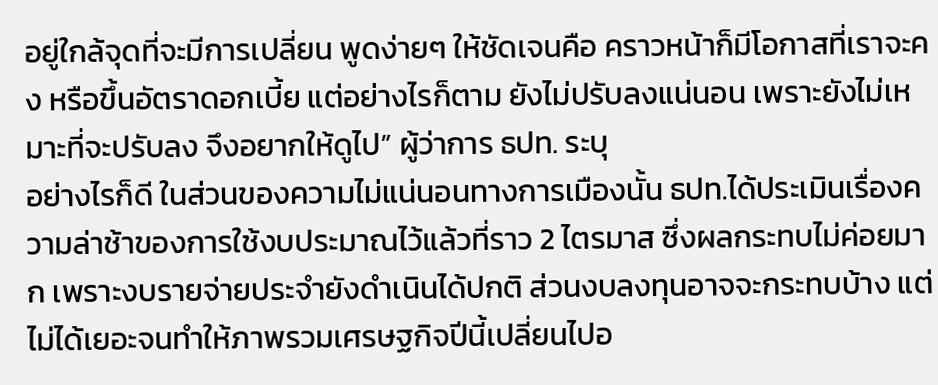อยู่ใกล้จุดที่จะมีการเปลี่ยน พูดง่ายๆ ให้ชัดเจนคือ คราวหน้าก็มีโอกาสที่เราจะคง หรือขึ้นอัตราดอกเบี้ย แต่อย่างไรก็ตาม ยังไม่ปรับลงแน่นอน เพราะยังไม่เหมาะที่จะปรับลง จึงอยากให้ดูไป” ผู้ว่าการ ธปท. ระบุ
อย่างไรก็ดี ในส่วนของความไม่แน่นอนทางการเมืองนั้น ธปท.ได้ประเมินเรื่องความล่าช้าของการใช้งบประมาณไว้แล้วที่ราว 2 ไตรมาส ซึ่งผลกระทบไม่ค่อยมาก เพราะงบรายจ่ายประจำยังดำเนินได้ปกติ ส่วนงบลงทุนอาจจะกระทบบ้าง แต่ไม่ได้เยอะจนทำให้ภาพรวมเศรษฐกิจปีนี้เปลี่ยนไปอ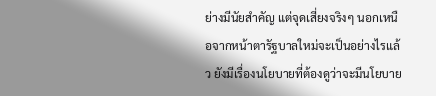ย่างมีนัยสำคัญ แต่จุดเสี่ยงจริงๆ นอกเหนือจากหน้าตารัฐบาลใหม่จะเป็นอย่างไรแล้ว ยังมีเรื่องนโยบายที่ต้องดูว่าจะมีนโยบาย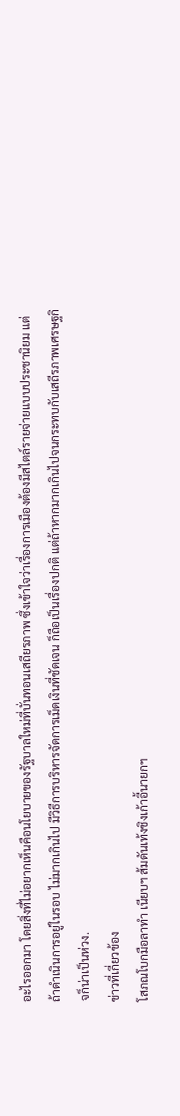อะไรออกมา โดยสิ่งที่ไม่อยากเห็นคือนโยบายของรัฐบาลใหม่ที่บั่นทอนเสถียรภาพ ซึ่งเข้าใจว่าเรื่องการเมืองต้องมีสไตล์รายจ่ายแบบประชานิยม แต่ถ้าดำเนินการอยู่ในรอบ ไม่มากเกินไป มีวิธีการบริหารจัดการเม็ดเงินที่ชัดเจน ก็ถือเป็นเรื่องปกติ แต่ถ้าหากมากเกินไปจนกระทบกับเสถีรภาพเศรษฐกิจก็น่าเป็นห่วง.
ข่าวที่เกี่ยวข้อง
โสภณโบกมือลาทำ เนียบฯ ส้มดันเท้งชิงเก้าอี้นายกฯ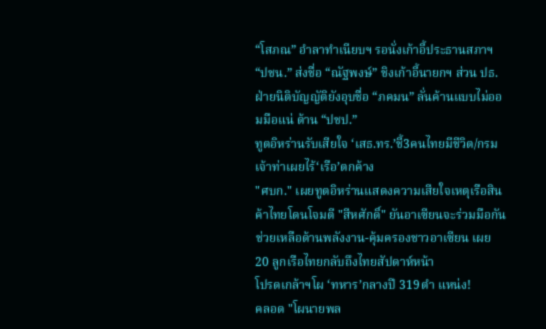“โสภณ” อำลาทำเนียบฯ รอนั่งเก้าอี้ประธานสภาฯ “ปชน.” ส่งชื่อ “ณัฐพงษ์” ชิงเก้าอี้นายกฯ ส่วน ปธ.ฝ่ายนิติบัญญัติยังอุบชื่อ “ภคมน” ลั่นค้านแบบไม่ออมมือแน่ ด้าน “ปชป.”
ทูตอิหร่านรับเสียใจ ‘เสธ.ทร.’ชี้3คนไทยมีชีวิต/กรมเจ้าท่าเผยไร้‘เรือ’ตกค้าง
"ศบก." เผยทูตอิหร่านแสดงความเสียใจเหตุเรือสินค้าไทยโดนโจมตี "สีหศักดิ์" ยันอาเซียนจะร่วมมือกันช่วยเหลือด้านพลังงาน-คุ้มครองชาวอาเซียน เผย 20 ลูกเรือไทยกลับถึงไทยสัปดาห์หน้า
โปรดเกล้าฯโผ ‘ทหาร’กลางปี 319ตำ แหน่ง!
คลอด "โผนายพล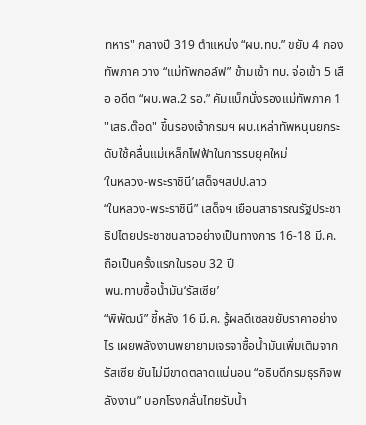ทหาร" กลางปี 319 ตำแหน่ง “ผบ.ทบ.” ขยับ 4 กองทัพภาค วาง “แม่ทัพกอล์ฟ” ข้ามเข้า ทบ. จ่อเข้า 5 เสือ อดีต “ผบ.พล.2 รอ.” คัมแบ็กนั่งรองแม่ทัพภาค 1 "เสธ.ต๊อด" ขึ้นรองเจ้ากรมฯ ผบ.เหล่าทัพหนุนยกระดับใช้คลื่นแม่เหล็กไฟฟ้าในการรบยุคใหม่
‘ในหลวง-พระราชินี’เสด็จฯสปป.ลาว
“ในหลวง-พระราชินี” เสด็จฯ เยือนสาธารณรัฐประชาธิปไตยประชาชนลาวอย่างเป็นทางการ 16-18 มี.ค. ถือเป็นครั้งแรกในรอบ 32 ปี
พน.ทาบซื้อนํ้ามัน‘รัสเซีย’
“พิพัฒน์” ชี้หลัง 16 มี.ค. รู้ผลดีเซลขยับราคาอย่างไร เผยพลังงานพยายามเจรจาซื้อน้ำมันเพิ่มเติมจากรัสเซีย ยันไม่มีขาดตลาดแน่นอน “อธิบดีกรมธุรกิจพลังงาน” บอกโรงกลั่นไทยรับน้ำ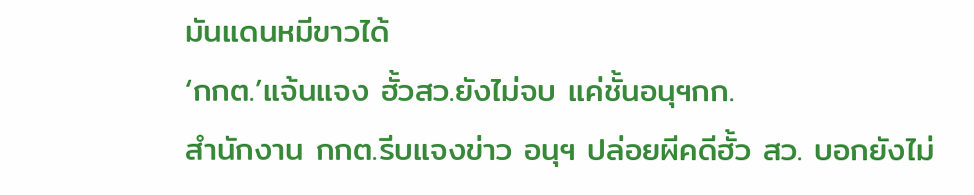มันแดนหมีขาวได้
‘กกต.’แจ้นแจง ฮั้วสว.ยังไม่จบ แค่ชั้นอนุฯกก.
สำนักงาน กกต.รีบแจงข่าว อนุฯ ปล่อยผีคดีฮั้ว สว. บอกยังไม่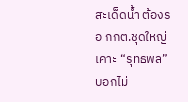สะเด็ดน้ำ ต้องรอ กกต.ชุดใหญ่เคาะ “รุทธพล” บอกไม่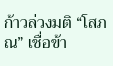ก้าวล่วงมติ “โสภณ” เชื่อข้า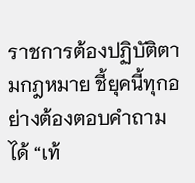ราชการต้องปฏิบัติตามกฎหมาย ชี้ยุคนี้ทุกอย่างต้องตอบคำถามได้ “เท้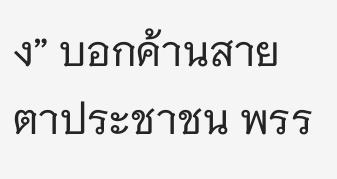ง” บอกค้านสายตาประชาชน พรร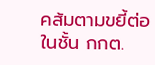คส้มตามขยี้ต่อในชั้น กกต.